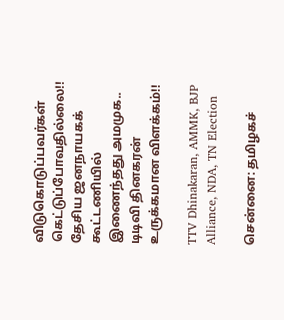விடுகொடுப்பவர்கள் கெட்டுப்போவதில்லை!! தேசிய ஜனநாயகக் கூட்டணியில் இணைந்தது அமமுக.. டிடிவி தினகரன் உருக்கமான விளக்கம்!!

TTV Dhinakaran, AMMK, BJP Alliance, NDA, TN Election

சென்னை: தமிழகச்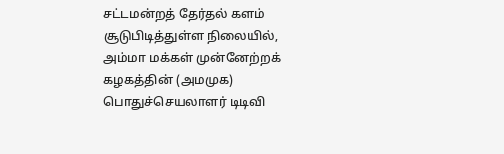சட்டமன்றத் தேர்தல் களம் சூடுபிடித்துள்ள நிலையில், அம்மா மக்கள் முன்னேற்றக் கழகத்தின் (அமமுக) பொதுச்செயலாளர் டிடிவி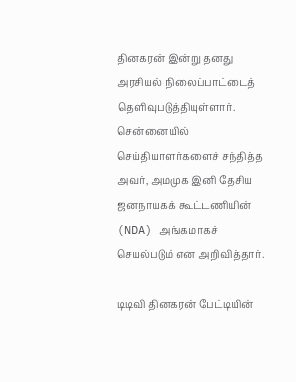தினகரன் இன்று தனது அரசியல் நிலைப்பாட்டைத் தெளிவுபடுத்தியுள்ளார். சென்னையில் செய்தியாளர்களைச் சந்தித்த அவர், அமமுக இனி தேசிய ஜனநாயகக் கூட்டணியின் (NDA) அங்கமாகச் செயல்படும் என அறிவித்தார்.

டிடிவி தினகரன் பேட்டியின்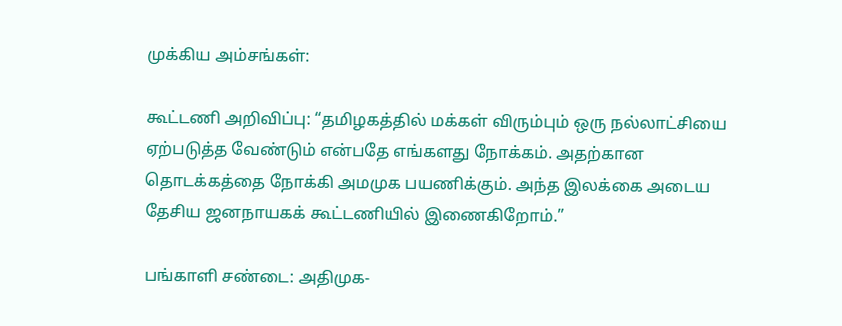முக்கிய அம்சங்கள்:

கூட்டணி அறிவிப்பு: “தமிழகத்தில் மக்கள் விரும்பும் ஒரு நல்லாட்சியை ஏற்படுத்த வேண்டும் என்பதே எங்களது நோக்கம். அதற்கான தொடக்கத்தை நோக்கி அமமுக பயணிக்கும். அந்த இலக்கை அடைய தேசிய ஜனநாயகக் கூட்டணியில் இணைகிறோம்.”

பங்காளி சண்டை: அதிமுக-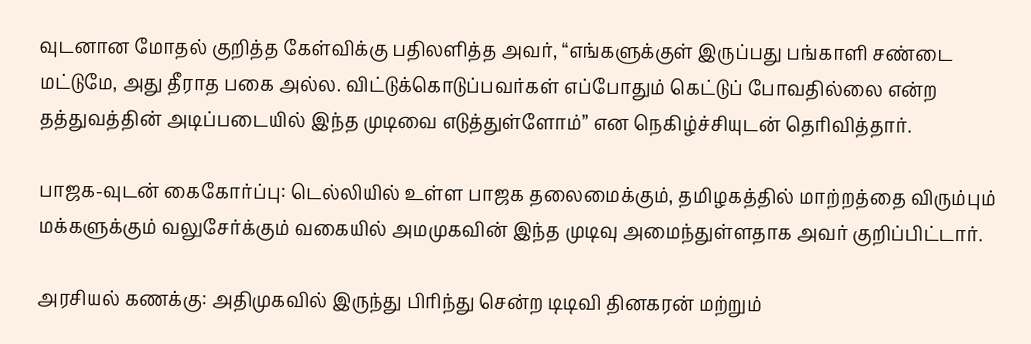வுடனான மோதல் குறித்த கேள்விக்கு பதிலளித்த அவர், “எங்களுக்குள் இருப்பது பங்காளி சண்டை மட்டுமே, அது தீராத பகை அல்ல. விட்டுக்கொடுப்பவர்கள் எப்போதும் கெட்டுப் போவதில்லை என்ற தத்துவத்தின் அடிப்படையில் இந்த முடிவை எடுத்துள்ளோம்” என நெகிழ்ச்சியுடன் தெரிவித்தார்.

பாஜக-வுடன் கைகோர்ப்பு: டெல்லியில் உள்ள பாஜக தலைமைக்கும், தமிழகத்தில் மாற்றத்தை விரும்பும் மக்களுக்கும் வலுசேர்க்கும் வகையில் அமமுகவின் இந்த முடிவு அமைந்துள்ளதாக அவர் குறிப்பிட்டார்.

அரசியல் கணக்கு: அதிமுகவில் இருந்து பிரிந்து சென்ற டிடிவி தினகரன் மற்றும்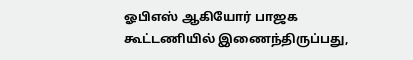ஓபிஎஸ் ஆகியோர் பாஜக கூட்டணியில் இணைந்திருப்பது,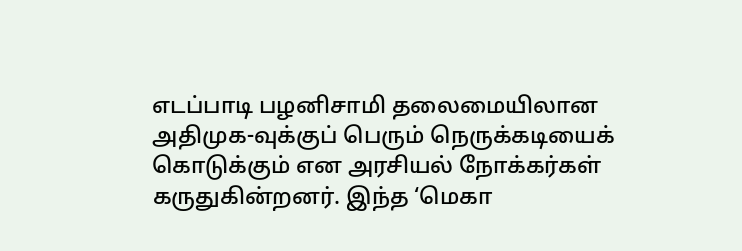எடப்பாடி பழனிசாமி தலைமையிலான அதிமுக-வுக்குப் பெரும் நெருக்கடியைக் கொடுக்கும் என அரசியல் நோக்கர்கள் கருதுகின்றனர். இந்த ‘மெகா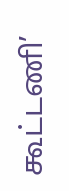கூட்டணி’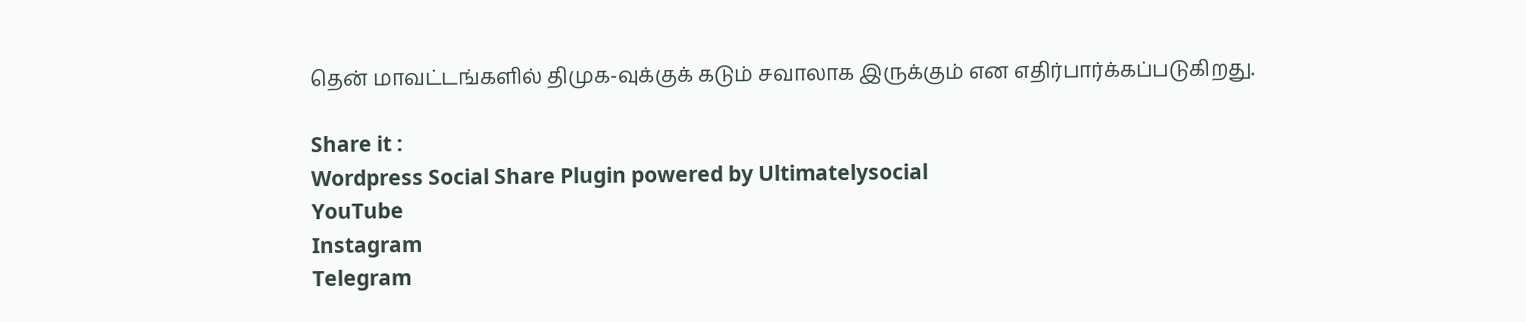தென் மாவட்டங்களில் திமுக-வுக்குக் கடும் சவாலாக இருக்கும் என எதிர்பார்க்கப்படுகிறது.

Share it :
Wordpress Social Share Plugin powered by Ultimatelysocial
YouTube
Instagram
Telegram